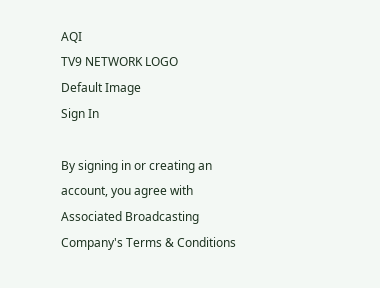AQI
TV9 NETWORK LOGO
Default Image
Sign In

By signing in or creating an account, you agree with Associated Broadcasting Company's Terms & Conditions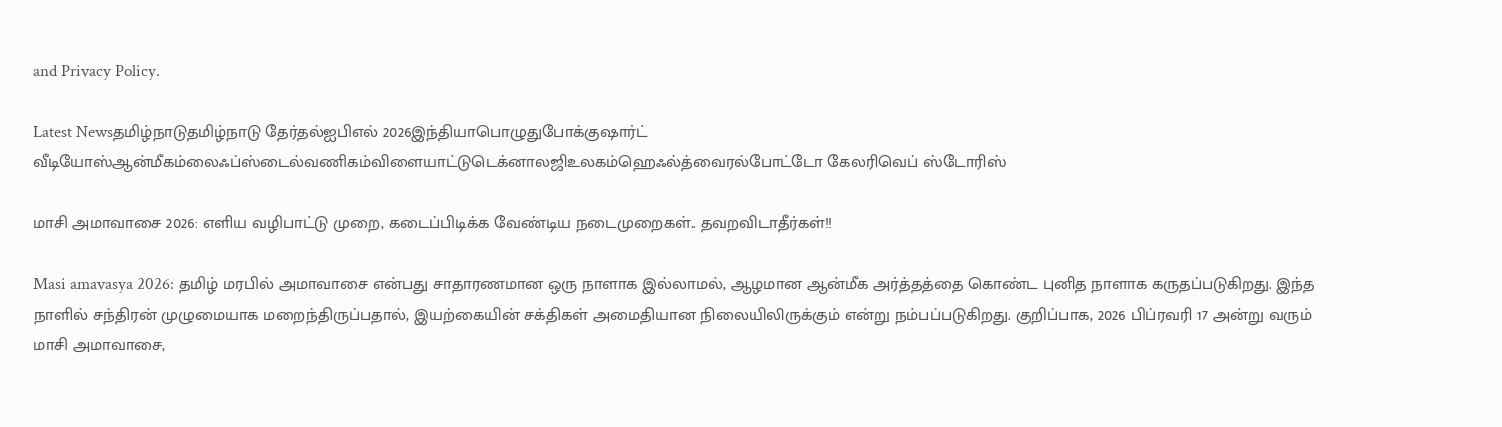and Privacy Policy.

Latest Newsதமிழ்நாடுதமிழ்நாடு தேர்தல்ஐபிஎல் 2026இந்தியாபொழுதுபோக்குஷார்ட் வீடியோஸ்ஆன்மீகம்லைஃப்ஸ்டைல்வணிகம்விளையாட்டுடெக்னாலஜிஉலகம்ஹெஃல்த்வைரல்போட்டோ கேலரிவெப் ஸ்டோரிஸ்

மாசி அமாவாசை 2026: எளிய வழிபாட்டு முறை, கடைப்பிடிக்க வேண்டிய நடைமுறைகள்.. தவறவிடாதீர்கள்!!

Masi amavasya 2026: தமிழ் மரபில் அமாவாசை என்பது சாதாரணமான ஒரு நாளாக இல்லாமல், ஆழமான ஆன்மீக அர்த்தத்தை கொண்ட புனித நாளாக கருதப்படுகிறது. இந்த நாளில் சந்திரன் முழுமையாக மறைந்திருப்பதால், இயற்கையின் சக்திகள் அமைதியான நிலையிலிருக்கும் என்று நம்பப்படுகிறது. குறிப்பாக, 2026 பிப்ரவரி 17 அன்று வரும் மாசி அமாவாசை,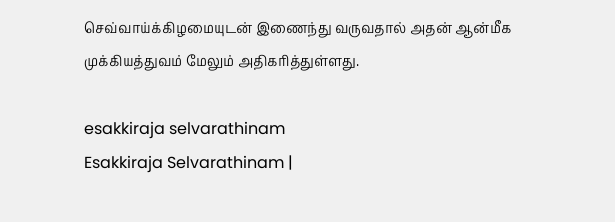செவ்வாய்க்கிழமையுடன் இணைந்து வருவதால் அதன் ஆன்மீக முக்கியத்துவம் மேலும் அதிகரித்துள்ளது.

esakkiraja selvarathinam
Esakkiraja Selvarathinam |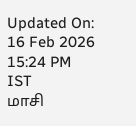Updated On: 16 Feb 2026 15:24 PM IST
மாசி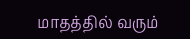மாதத்தில் வரும்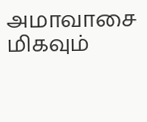அமாவாசை மிகவும்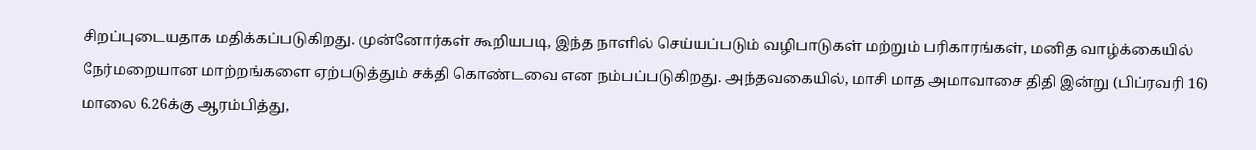சிறப்புடையதாக மதிக்கப்படுகிறது. முன்னோர்கள் கூறியபடி, இந்த நாளில் செய்யப்படும் வழிபாடுகள் மற்றும் பரிகாரங்கள், மனித வாழ்க்கையில் நேர்மறையான மாற்றங்களை ஏற்படுத்தும் சக்தி கொண்டவை என நம்பப்படுகிறது. அந்தவகையில், மாசி மாத அமாவாசை திதி இன்று (பிப்ரவரி 16) மாலை 6.26க்கு ஆரம்பித்து,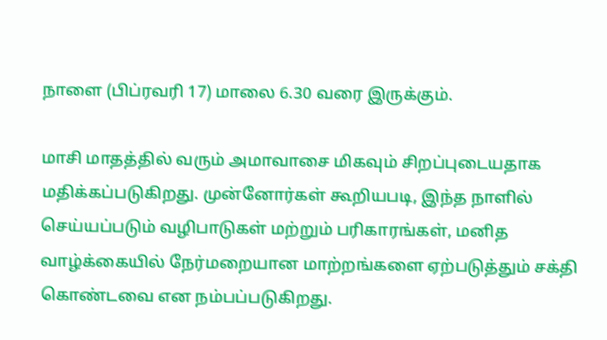நாளை (பிப்ரவரி 17) மாலை 6.30 வரை இருக்கும்.

மாசி மாதத்தில் வரும் அமாவாசை மிகவும் சிறப்புடையதாக மதிக்கப்படுகிறது. முன்னோர்கள் கூறியபடி, இந்த நாளில் செய்யப்படும் வழிபாடுகள் மற்றும் பரிகாரங்கள், மனித வாழ்க்கையில் நேர்மறையான மாற்றங்களை ஏற்படுத்தும் சக்தி கொண்டவை என நம்பப்படுகிறது.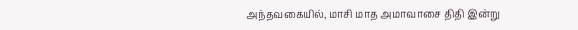அந்தவகையில், மாசி மாத அமாவாசை திதி இன்று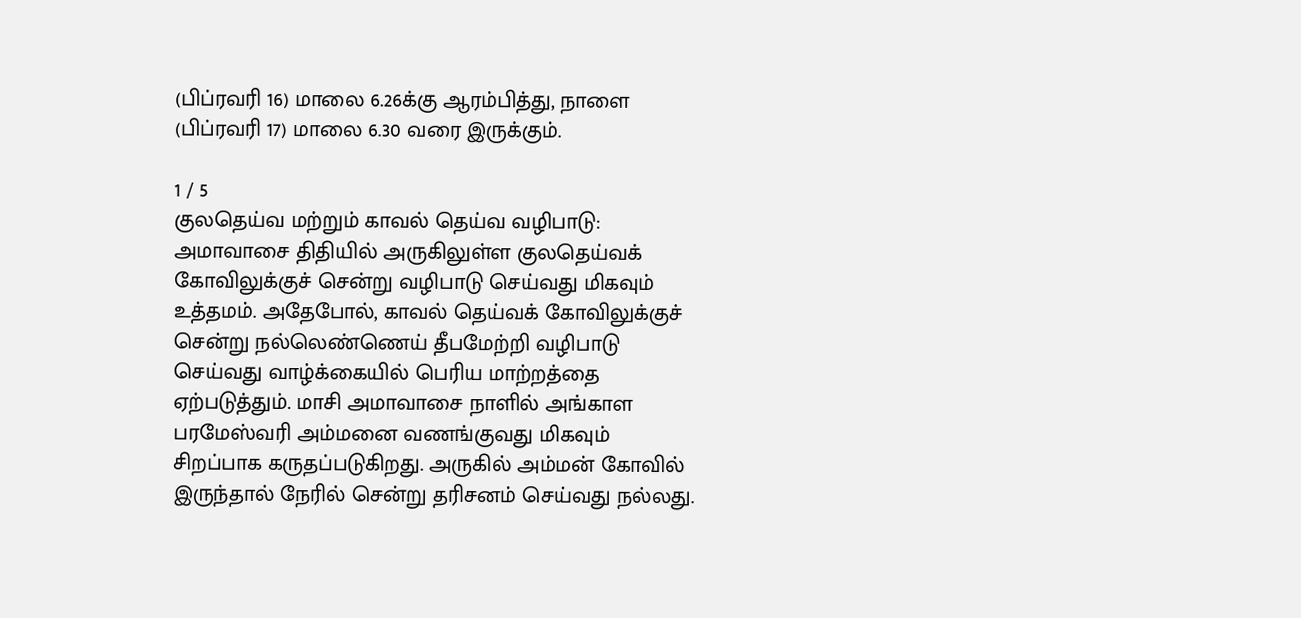(பிப்ரவரி 16) மாலை 6.26க்கு ஆரம்பித்து, நாளை (பிப்ரவரி 17) மாலை 6.30 வரை இருக்கும்.

1 / 5
குலதெய்வ மற்றும் காவல் தெய்வ வழிபாடு: அமாவாசை திதியில் அருகிலுள்ள குலதெய்வக் கோவிலுக்குச் சென்று வழிபாடு செய்வது மிகவும் உத்தமம். அதேபோல், காவல் தெய்வக் கோவிலுக்குச் சென்று நல்லெண்ணெய் தீபமேற்றி வழிபாடு செய்வது வாழ்க்கையில் பெரிய மாற்றத்தை ஏற்படுத்தும். மாசி அமாவாசை நாளில் அங்காள பரமேஸ்வரி அம்மனை வணங்குவது மிகவும் சிறப்பாக கருதப்படுகிறது. அருகில் அம்மன் கோவில் இருந்தால் நேரில் சென்று தரிசனம் செய்வது நல்லது.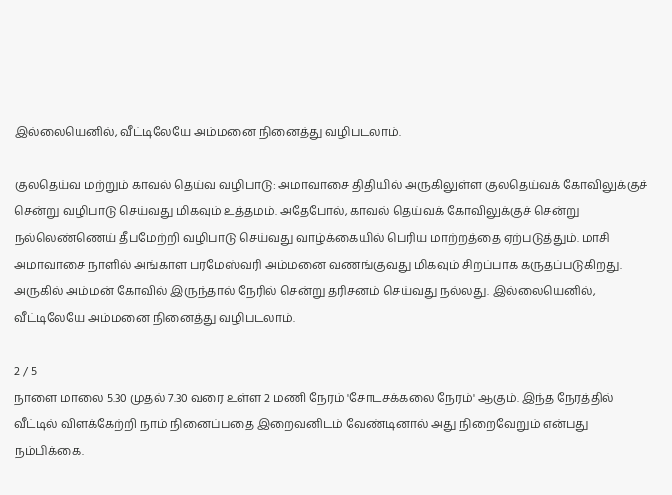இல்லையெனில், வீட்டிலேயே அம்மனை நினைத்து வழிபடலாம்.

குலதெய்வ மற்றும் காவல் தெய்வ வழிபாடு: அமாவாசை திதியில் அருகிலுள்ள குலதெய்வக் கோவிலுக்குச் சென்று வழிபாடு செய்வது மிகவும் உத்தமம். அதேபோல், காவல் தெய்வக் கோவிலுக்குச் சென்று நல்லெண்ணெய் தீபமேற்றி வழிபாடு செய்வது வாழ்க்கையில் பெரிய மாற்றத்தை ஏற்படுத்தும். மாசி அமாவாசை நாளில் அங்காள பரமேஸ்வரி அம்மனை வணங்குவது மிகவும் சிறப்பாக கருதப்படுகிறது. அருகில் அம்மன் கோவில் இருந்தால் நேரில் சென்று தரிசனம் செய்வது நல்லது. இல்லையெனில், வீட்டிலேயே அம்மனை நினைத்து வழிபடலாம்.

2 / 5
நாளை மாலை 5.30 முதல் 7.30 வரை உள்ள 2 மணி நேரம் 'சோடசக்கலை நேரம்' ஆகும். இந்த நேரத்தில் வீட்டில் விளக்கேற்றி நாம் நினைப்பதை இறைவனிடம் வேண்டினால் அது நிறைவேறும் என்பது நம்பிக்கை.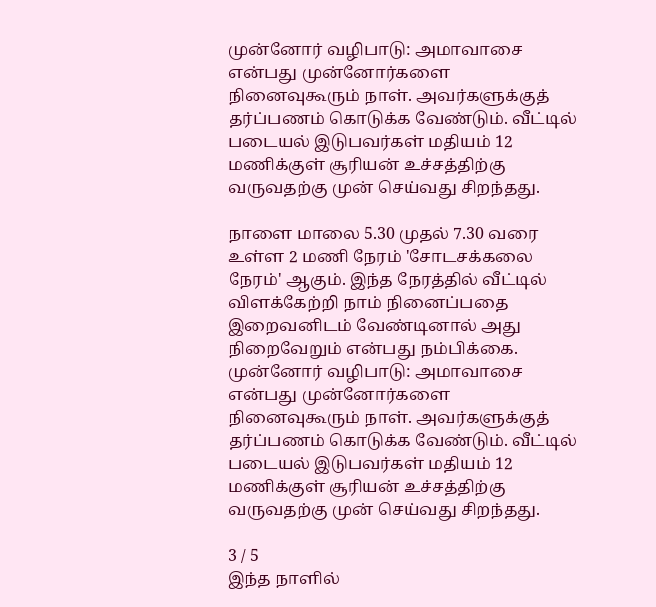முன்னோர் வழிபாடு: அமாவாசை என்பது முன்னோர்களை நினைவுகூரும் நாள். அவர்களுக்குத் தர்ப்பணம் கொடுக்க வேண்டும். வீட்டில் படையல் இடுபவர்கள் மதியம் 12 மணிக்குள் சூரியன் உச்சத்திற்கு வருவதற்கு முன் செய்வது சிறந்தது.

நாளை மாலை 5.30 முதல் 7.30 வரை உள்ள 2 மணி நேரம் 'சோடசக்கலை நேரம்' ஆகும். இந்த நேரத்தில் வீட்டில் விளக்கேற்றி நாம் நினைப்பதை இறைவனிடம் வேண்டினால் அது நிறைவேறும் என்பது நம்பிக்கை. முன்னோர் வழிபாடு: அமாவாசை என்பது முன்னோர்களை நினைவுகூரும் நாள். அவர்களுக்குத் தர்ப்பணம் கொடுக்க வேண்டும். வீட்டில் படையல் இடுபவர்கள் மதியம் 12 மணிக்குள் சூரியன் உச்சத்திற்கு வருவதற்கு முன் செய்வது சிறந்தது.

3 / 5
இந்த நாளில்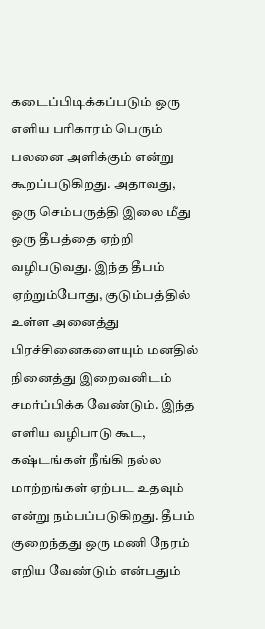கடைப்பிடிக்கப்படும் ஒரு எளிய பரிகாரம் பெரும் பலனை அளிக்கும் என்று கூறப்படுகிறது. அதாவது, ஒரு செம்பருத்தி இலை மீது ஒரு தீபத்தை ஏற்றி வழிபடுவது. இந்த தீபம் ஏற்றும்போது, குடும்பத்தில் உள்ள அனைத்து பிரச்சினைகளையும் மனதில் நினைத்து இறைவனிடம் சமர்ப்பிக்க வேண்டும். இந்த எளிய வழிபாடு கூட, கஷ்டங்கள் நீங்கி நல்ல மாற்றங்கள் ஏற்பட உதவும் என்று நம்பப்படுகிறது. தீபம் குறைந்தது ஒரு மணி நேரம் எறிய வேண்டும் என்பதும்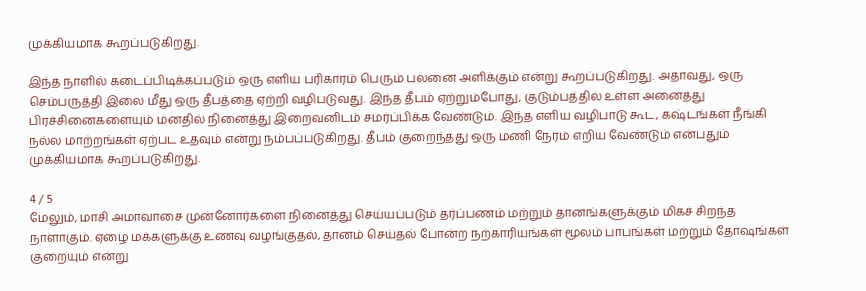முக்கியமாக கூறப்படுகிறது.

இந்த நாளில் கடைப்பிடிக்கப்படும் ஒரு எளிய பரிகாரம் பெரும் பலனை அளிக்கும் என்று கூறப்படுகிறது. அதாவது, ஒரு செம்பருத்தி இலை மீது ஒரு தீபத்தை ஏற்றி வழிபடுவது. இந்த தீபம் ஏற்றும்போது, குடும்பத்தில் உள்ள அனைத்து பிரச்சினைகளையும் மனதில் நினைத்து இறைவனிடம் சமர்ப்பிக்க வேண்டும். இந்த எளிய வழிபாடு கூட, கஷ்டங்கள் நீங்கி நல்ல மாற்றங்கள் ஏற்பட உதவும் என்று நம்பப்படுகிறது. தீபம் குறைந்தது ஒரு மணி நேரம் எறிய வேண்டும் என்பதும் முக்கியமாக கூறப்படுகிறது.

4 / 5
மேலும், மாசி அமாவாசை முன்னோர்களை நினைத்து செய்யப்படும் தர்ப்பணம் மற்றும் தானங்களுக்கும் மிகச் சிறந்த நாளாகும். ஏழை மக்களுக்கு உணவு வழங்குதல், தானம் செய்தல் போன்ற நற்காரியங்கள் மூலம் பாபங்கள் மற்றும் தோஷங்கள் குறையும் என்று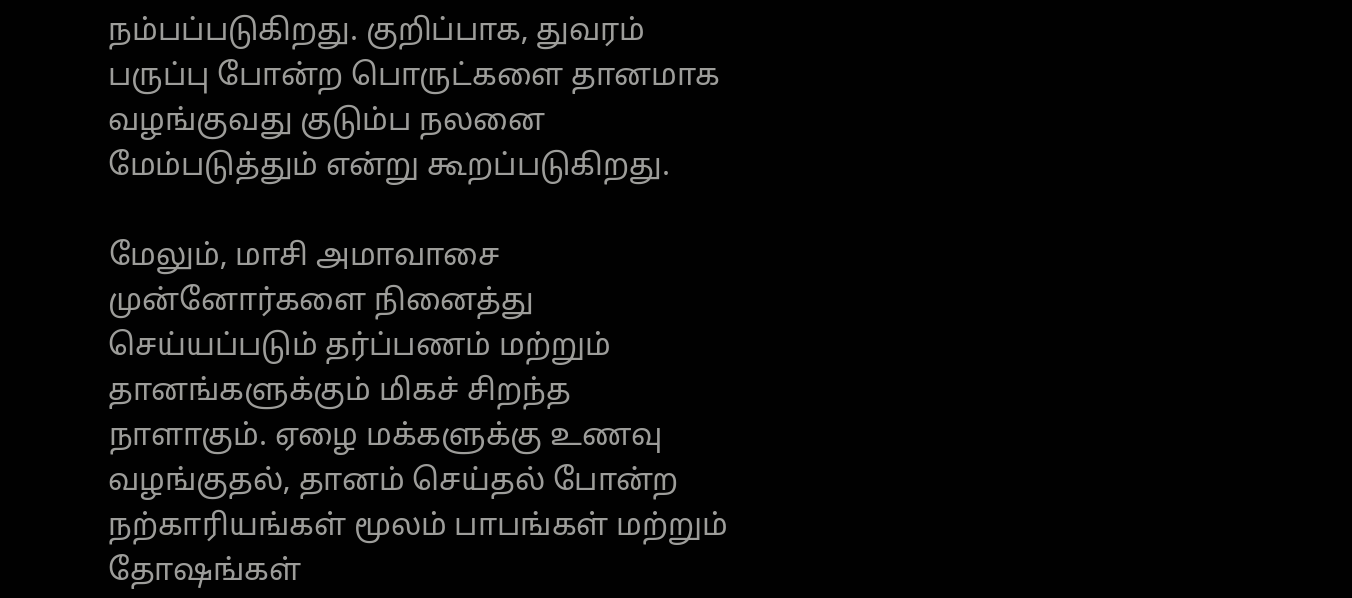நம்பப்படுகிறது. குறிப்பாக, துவரம் பருப்பு போன்ற பொருட்களை தானமாக வழங்குவது குடும்ப நலனை மேம்படுத்தும் என்று கூறப்படுகிறது.

மேலும், மாசி அமாவாசை முன்னோர்களை நினைத்து செய்யப்படும் தர்ப்பணம் மற்றும் தானங்களுக்கும் மிகச் சிறந்த நாளாகும். ஏழை மக்களுக்கு உணவு வழங்குதல், தானம் செய்தல் போன்ற நற்காரியங்கள் மூலம் பாபங்கள் மற்றும் தோஷங்கள்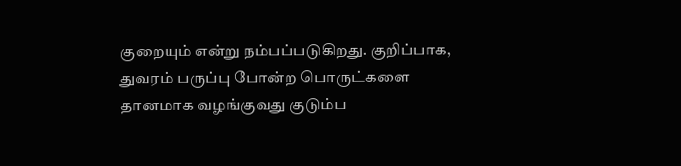குறையும் என்று நம்பப்படுகிறது. குறிப்பாக, துவரம் பருப்பு போன்ற பொருட்களை தானமாக வழங்குவது குடும்ப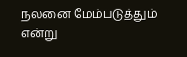நலனை மேம்படுத்தும் என்று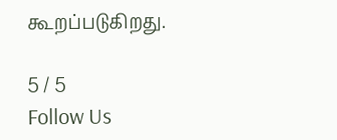கூறப்படுகிறது.

5 / 5
Follow Us